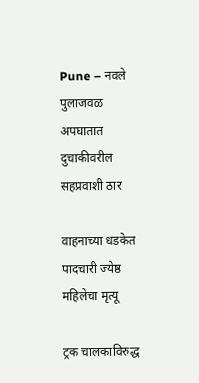Pune – नवले पुलाजवळ अपघातात दुचाकीवरील सहप्रवाशी ठार

वाहनाच्या धडकेत पादचारी ज्येष्ठ महिलेचा मृत्यू

ट्रक चालकाविरुद्ध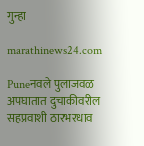गुन्हा

marathinews24.com

Puneनवले पुलाजवळ अपघातात दुचाकीवरील सहप्रवाशी ठारभरधाव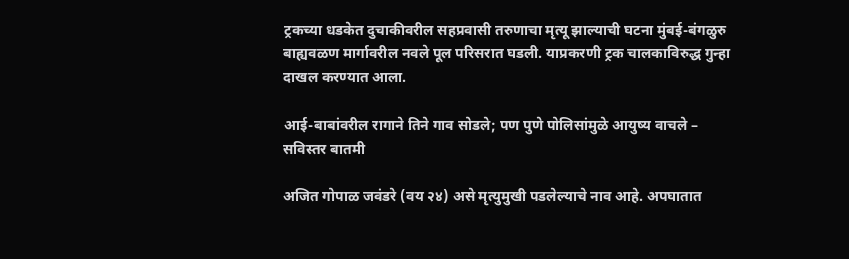ट्रकच्या धडकेत दुचाकीवरील सहप्रवासी तरुणाचा मृत्यू झाल्याची घटना मुंबई-बंगळुरु बाह्यवळण मार्गावरील नवले पूल परिसरात घडली. याप्रकरणी ट्रक चालकाविरुद्ध गुन्हा दाखल करण्यात आला.

आई-बाबांवरील रागाने तिने गाव सोडले; पण पुणे पोलिसांमुळे आयुष्य वाचले – सविस्तर बातमी

अजित गोपाळ जवंडरे (वय २४) असे मृत्युमुखी पडलेल्याचे नाव आहे. अपघातात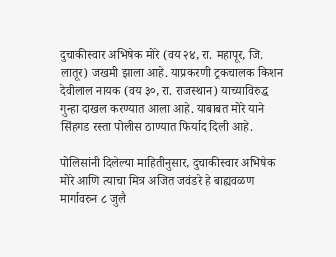दुचाकीस्वार अभिषेक मोरे (वय २४, रा. महापूर, जि. लातूर) जखमी झाला आहे. याप्रकरणी ट्रकचालक किशन देवीलाल नायक (वय ३०, रा. राजस्थान) याच्याविरुद्ध गुन्हा दाखल करण्यात आला आहे. याबाबत मोरे याने सिंहगड रस्ता पोलीस ठाण्यात फिर्याद दिली आहे.

पोलिसांनी दिलेल्या माहितीनुसार, दुचाकीस्वार अभिषेक मोरे आणि त्याचा मित्र अजित जवंडरे हे बाह्यवळण मार्गावरुन ८ जुलै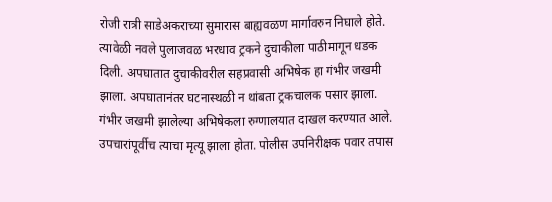रोजी रात्री साडेअकराच्या सुमारास बाह्यवळण मार्गावरुन निघाले होते. त्यावेळी नवले पुलाजवळ भरधाव ट्रकने दुचाकीला पाठीमागून धडक दिली. अपघातात दुचाकीवरील सहप्रवासी अभिषेक हा गंभीर जखमी झाला. अपघातानंतर घटनास्थळी न थांबता ट्रकचालक पसार झाला. गंभीर जखमी झालेल्या अभिषेकला रुग्णालयात दाखल करण्यात आले. उपचारांपूर्वीच त्याचा मृत्यू झाला होता. पोलीस उपनिरीक्षक पवार तपास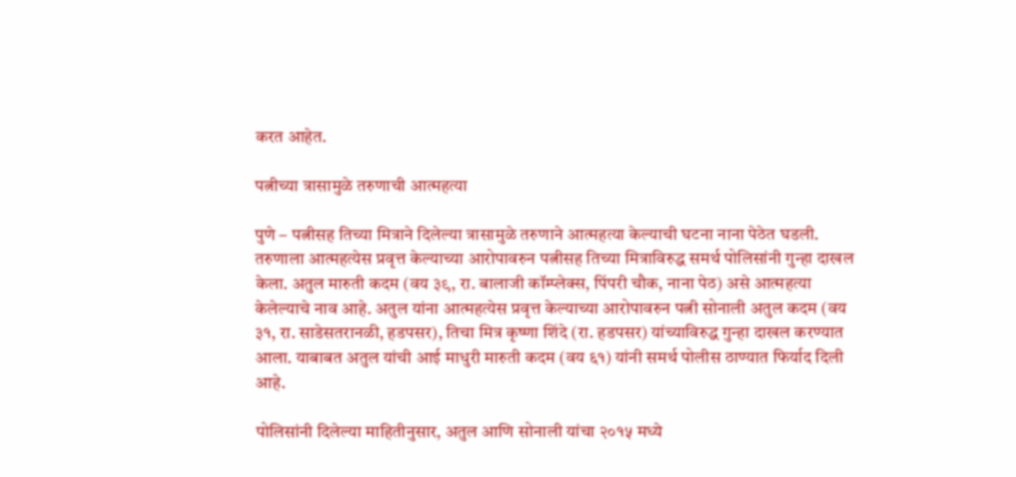करत आहेत.

पत्नीच्या त्रासामुळे तरुणाची आत्महत्या

पुणे – पत्नीसह तिच्या मित्राने दिलेल्या त्रासामुळे तरुणाने आत्महत्या केल्याची घटना नाना पेठेत घडली. तरुणाला आत्महत्येस प्रवृत्त केल्याच्या आरोपावरुन पत्नीसह तिच्या मित्राविरुद्ध समर्थ पोलिसांनी गुन्हा दाखल केला. अतुल मारुती कदम (वय ३९, रा. बालाजी कॉम्प्लेक्स, पिंपरी चौक, नाना पेठ) असे आत्महत्या केलेल्याचे नाव आहे. अतुल यांना आत्महत्येस प्रवृत्त केल्याच्या आरोपावरुन पत्नी सोनाली अतुल कदम (वय ३१, रा. साडेसतरानळी, हडपसर), तिचा मित्र कृष्णा शिंदे (रा. हडपसर) यांच्याविरुद्ध गुन्हा दाखल करण्यात आला. याबाबत अतुल यांची आई माधुरी मारुती कदम (वय ६१) यांनी समर्थ पोलीस ठाण्यात फिर्याद दिली आहे.

पोलिसांनी दिलेल्या माहितीनुसार, अतुल आणि सोनाली यांचा २०१५ मध्ये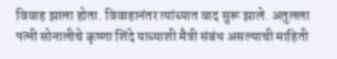विवाह झाला होता. विवाहानंतर त्यांच्यात वाद सुरू झाले. अतुलला पत्नी सोनालीचे कृष्णा शिंदे याच्याशी मैत्री संबंध असल्याची माहिती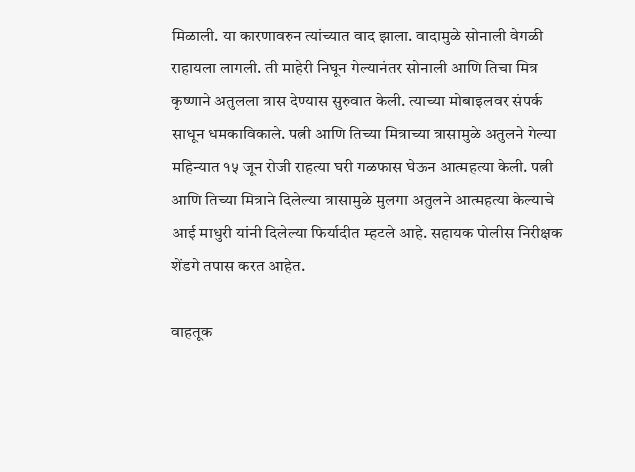मिळाली. या कारणावरुन त्यांच्यात वाद झाला. वादामुळे सोनाली वेगळी राहायला लागली. ती माहेरी निघून गेल्यानंतर सोनाली आणि तिचा मित्र कृष्णाने अतुलला त्रास देण्यास सुरुवात केली. त्याच्या मोबाइलवर संपर्क साधून धमकाविकाले. पत्नी आणि तिच्या मित्राच्या त्रासामुळे अतुलने गेल्या महिन्यात १५ जून रोजी राहत्या घरी गळफास घेऊन आत्महत्या केली. पत्नी आणि तिच्या मित्राने दिलेल्या त्रासामुळे मुलगा अतुलने आत्महत्या केल्याचे आई माधुरी यांनी दिलेल्या फिर्यादीत म्हटले आहे. सहायक पोलीस निरीक्षक शेंडगे तपास करत आहेत.

वाहतूक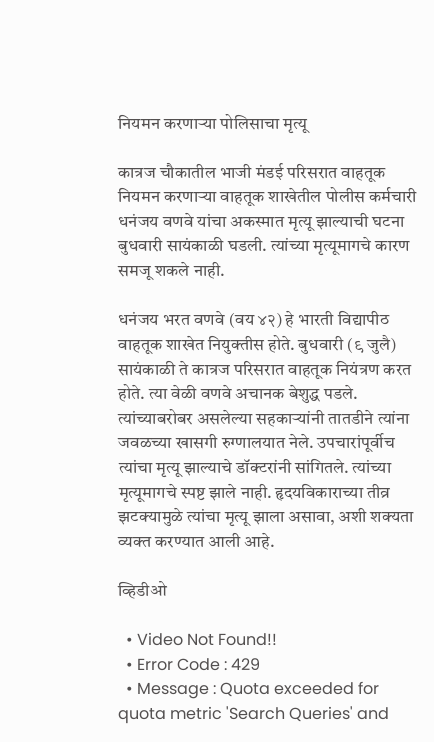नियमन करणाऱ्या पोलिसाचा मृत्यू

कात्रज चौकातील भाजी मंडई परिसरात वाहतूक नियमन करणाऱ्या वाहतूक शाखेतील पोलीस कर्मचारी धनंजय वणवे यांचा अकस्मात मृत्यू झाल्याची घटना बुधवारी सायंकाळी घडली. त्यांच्या मृत्यूमागचे कारण समजू शकले नाही.

धनंजय भरत वणवे (वय ४२) हे भारती विद्यापीठ वाहतूक शाखेत नियुक्तीस होते. बुधवारी (९ जुलै) सायंकाळी ते कात्रज परिसरात वाहतूक नियंत्रण करत होते. त्या वेळी वणवे अचानक बेशुद्ध पडले. त्यांच्याबरोबर असलेल्या सहकाऱ्यांनी तातडीने त्यांना जवळच्या खासगी रुग्णालयात नेले. उपचारांपूर्वीच त्यांचा मृत्यू झाल्याचे डॉक्टरांनी सांगितले. त्यांच्या मृत्यूमागचे स्पष्ट झाले नाही. हृदयविकाराच्या तीव्र झटक्यामुळे त्यांचा मृत्यू झाला असावा, अशी शक्यता व्यक्त करण्यात आली आहे.

व्हिडीओ

  • Video Not Found!!
  • Error Code : 429
  • Message : Quota exceeded for quota metric 'Search Queries' and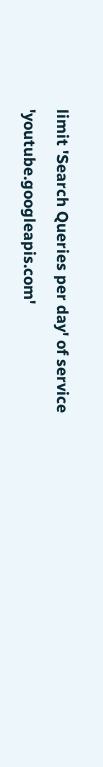limit 'Search Queries per day' of service 'youtube.googleapis.com'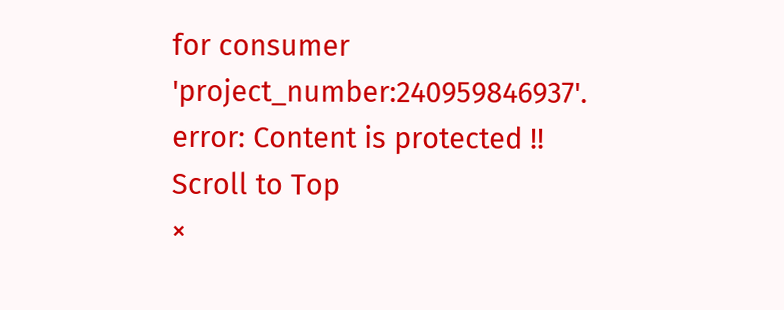for consumer 'project_number:240959846937'.
error: Content is protected !!
Scroll to Top
×